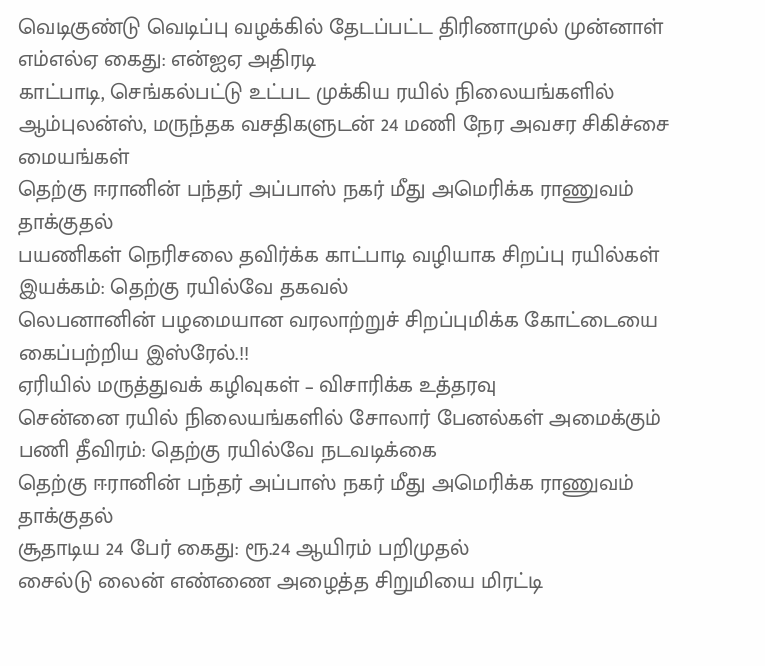வெடிகுண்டு வெடிப்பு வழக்கில் தேடப்பட்ட திரிணாமுல் முன்னாள் எம்எல்ஏ கைது: என்ஐஏ அதிரடி
காட்பாடி, செங்கல்பட்டு உட்பட முக்கிய ரயில் நிலையங்களில் ஆம்புலன்ஸ், மருந்தக வசதிகளுடன் 24 மணி நேர அவசர சிகிச்சை மையங்கள்
தெற்கு ஈரானின் பந்தர் அப்பாஸ் நகர் மீது அமெரிக்க ராணுவம் தாக்குதல்
பயணிகள் நெரிசலை தவிர்க்க காட்பாடி வழியாக சிறப்பு ரயில்கள் இயக்கம்: தெற்கு ரயில்வே தகவல்
லெபனானின் பழமையான வரலாற்றுச் சிறப்புமிக்க கோட்டையை கைப்பற்றிய இஸ்ரேல்.!!
ஏரியில் மருத்துவக் கழிவுகள் – விசாரிக்க உத்தரவு
சென்னை ரயில் நிலையங்களில் சோலார் பேனல்கள் அமைக்கும் பணி தீவிரம்: தெற்கு ரயில்வே நடவடிக்கை
தெற்கு ஈரானின் பந்தர் அப்பாஸ் நகர் மீது அமெரிக்க ராணுவம் தாக்குதல்
சூதாடிய 24 பேர் கைது: ரூ.24 ஆயிரம் பறிமுதல்
சைல்டு லைன் எண்ணை அழைத்த சிறுமியை மிரட்டி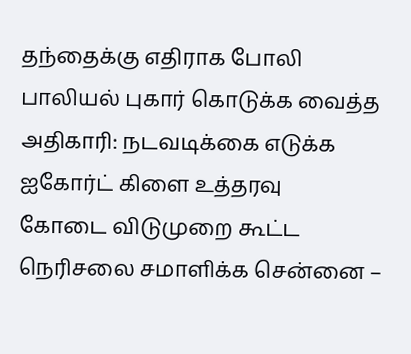தந்தைக்கு எதிராக போலி பாலியல் புகார் கொடுக்க வைத்த அதிகாரி: நடவடிக்கை எடுக்க ஐகோர்ட் கிளை உத்தரவு
கோடை விடுமுறை கூட்ட நெரிசலை சமாளிக்க சென்னை –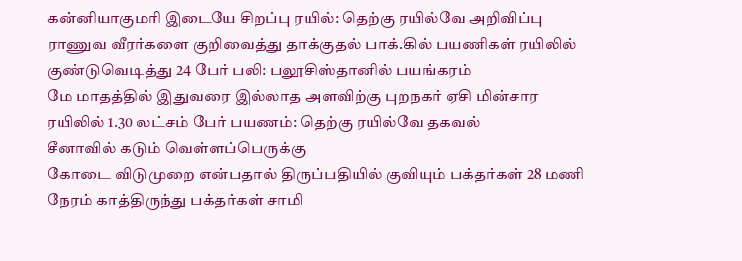கன்னியாகுமரி இடையே சிறப்பு ரயில்: தெற்கு ரயில்வே அறிவிப்பு
ராணுவ வீரர்களை குறிவைத்து தாக்குதல் பாக்.கில் பயணிகள் ரயிலில் குண்டுவெடித்து 24 பேர் பலி: பலூசிஸ்தானில் பயங்கரம்
மே மாதத்தில் இதுவரை இல்லாத அளவிற்கு புறநகர் ஏசி மின்சார ரயிலில் 1.30 லட்சம் பேர் பயணம்: தெற்கு ரயில்வே தகவல்
சீனாவில் கடும் வெள்ளப்பெருக்கு
கோடை விடுமுறை என்பதால் திருப்பதியில் குவியும் பக்தர்கள் 28 மணி நேரம் காத்திருந்து பக்தர்கள் சாமி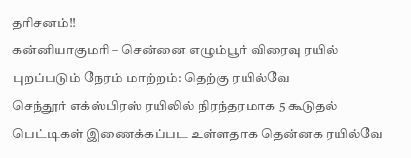தரிசனம்!!
கன்னியாகுமரி – சென்னை எழும்பூர் விரைவு ரயில் புறப்படும் நேரம் மாற்றம்: தெற்கு ரயில்வே
செந்தூர் எக்ஸ்பிரஸ் ரயிலில் நிரந்தரமாக 5 கூடுதல் பெட்டிகள் இணைக்கப்பட உள்ளதாக தென்னக ரயில்வே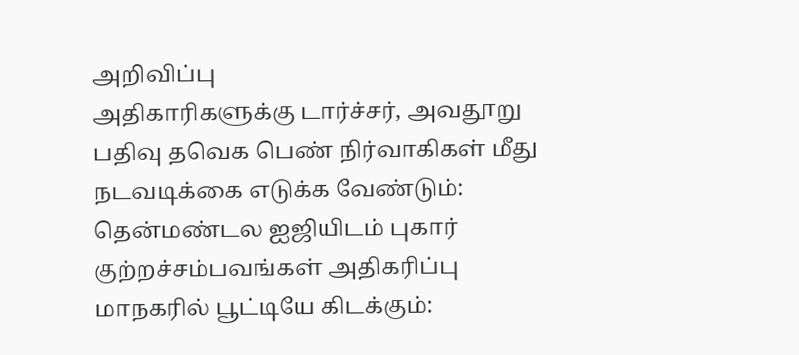அறிவிப்பு
அதிகாரிகளுக்கு டார்ச்சர், அவதூறு பதிவு தவெக பெண் நிர்வாகிகள் மீது நடவடிக்கை எடுக்க வேண்டும்: தென்மண்டல ஐஜியிடம் புகார்
குற்றச்சம்பவங்கள் அதிகரிப்பு மாநகரில் பூட்டியே கிடக்கும்: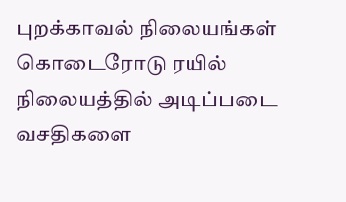புறக்காவல் நிலையங்கள்
கொடைரோடு ரயில் நிலையத்தில் அடிப்படை வசதிகளை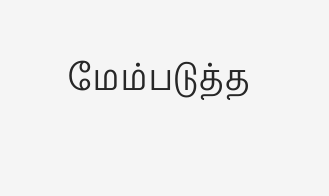மேம்படுத்த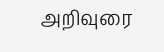அறிவுரை